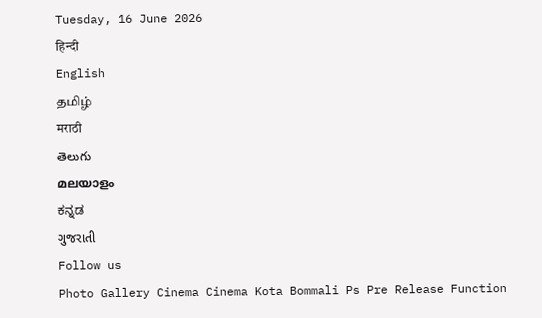Tuesday, 16 June 2026
हिन्दी
English
தமிழ்
मराठी
తెలుగు
മലയാളം
ಕನ್ನಡ
ગુજરાતી
Follow us
Photo Gallery Cinema Cinema Kota Bommali Ps Pre Release Function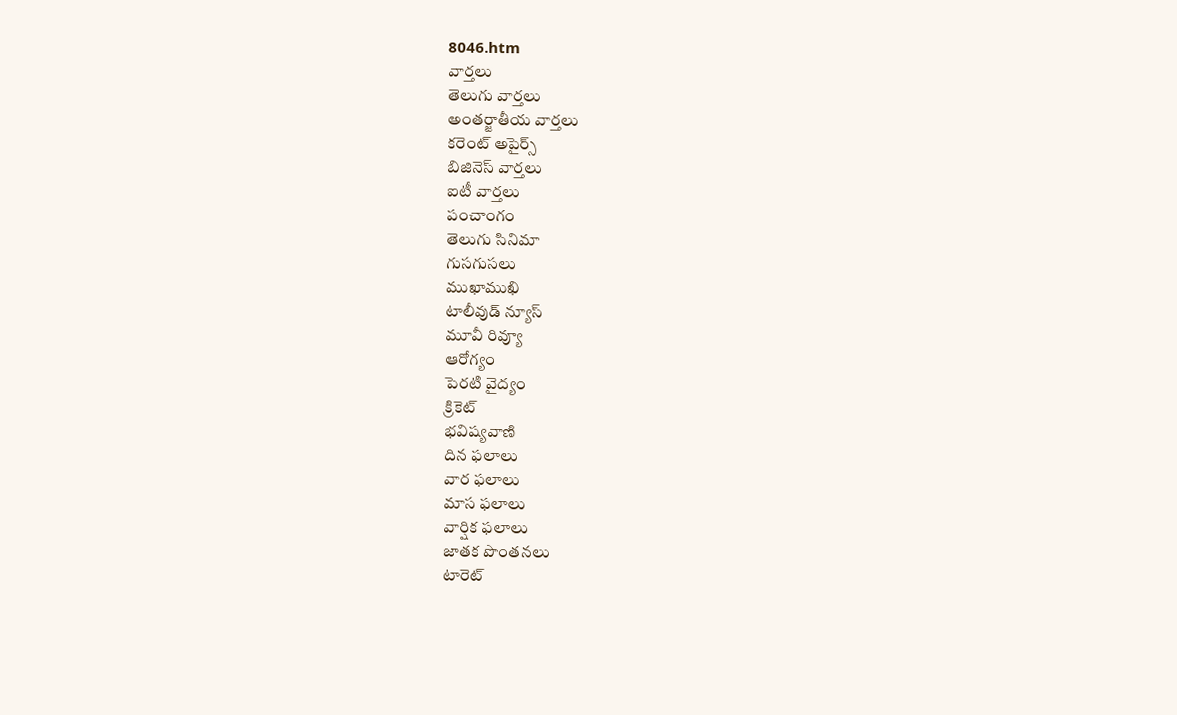8046.htm
వార్తలు
తెలుగు వార్తలు
అంతర్జాతీయ వార్తలు
కరెంట్ అపైర్స్
బిజినెస్ వార్తలు
ఐటీ వార్తలు
పంచాంగం
తెలుగు సినిమా
గుసగుసలు
ముఖాముఖి
టాలీవుడ్ న్యూస్
మూవీ రివ్యూ
ఆరోగ్యం
పెరటి వైద్యం
క్రికెట్
భవిష్యవాణి
దిన ఫలాలు
వార ఫలాలు
మాస ఫలాలు
వార్షిక ఫలాలు
జాతక పొంతనలు
టారెట్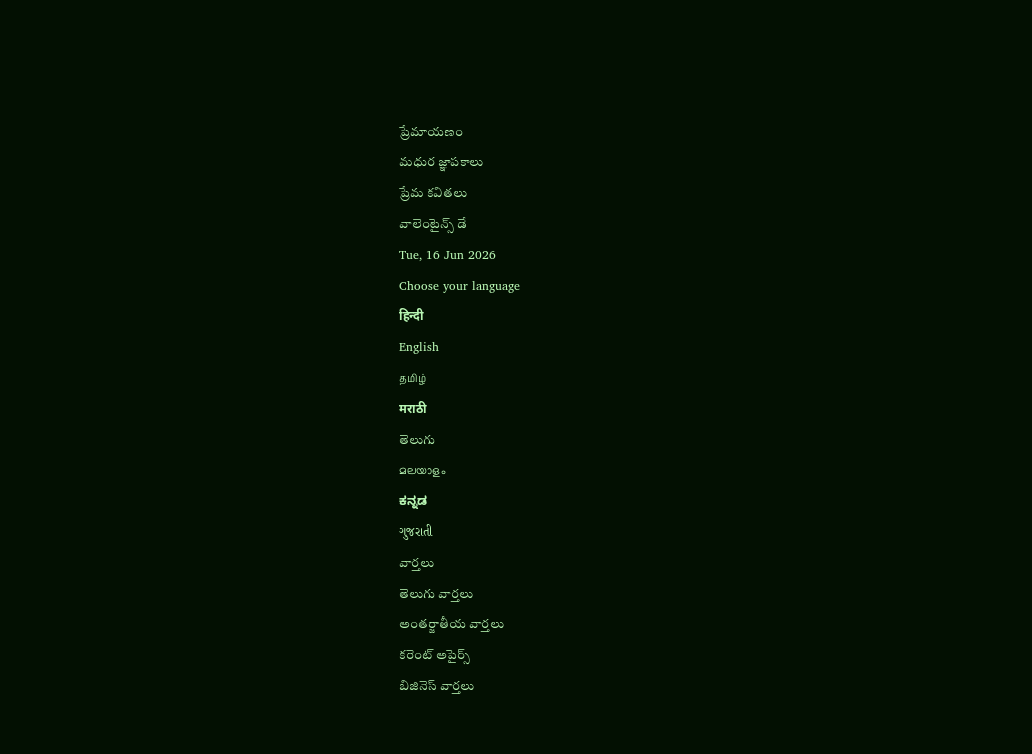ప్రేమాయణం
మధుర జ్ఞాపకాలు
ప్రేమ కవితలు
వాలెంటైన్స్ డే
Tue, 16 Jun 2026
Choose your language
हिन्दी
English
தமிழ்
मराठी
తెలుగు
മലയാളം
ಕನ್ನಡ
ગુજરાતી
వార్తలు
తెలుగు వార్తలు
అంతర్జాతీయ వార్తలు
కరెంట్ అపైర్స్
బిజినెస్ వార్తలు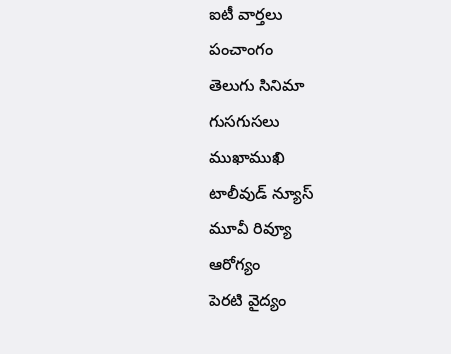ఐటీ వార్తలు
పంచాంగం
తెలుగు సినిమా
గుసగుసలు
ముఖాముఖి
టాలీవుడ్ న్యూస్
మూవీ రివ్యూ
ఆరోగ్యం
పెరటి వైద్యం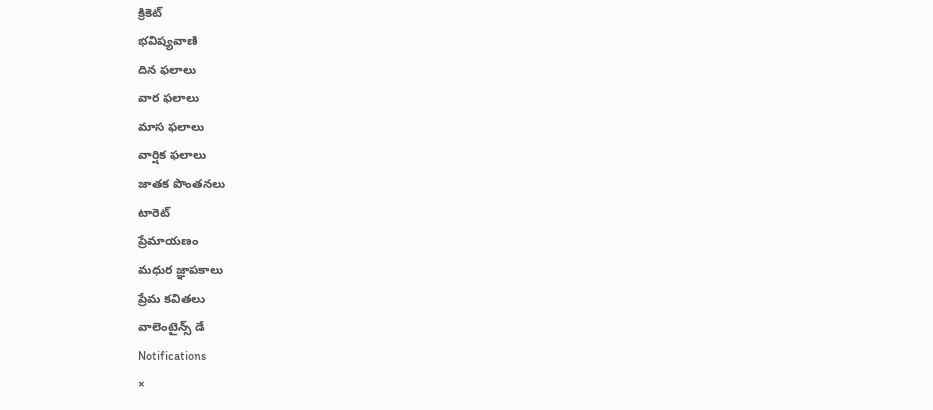క్రికెట్
భవిష్యవాణి
దిన ఫలాలు
వార ఫలాలు
మాస ఫలాలు
వార్షిక ఫలాలు
జాతక పొంతనలు
టారెట్
ప్రేమాయణం
మధుర జ్ఞాపకాలు
ప్రేమ కవితలు
వాలెంటైన్స్ డే
Notifications
×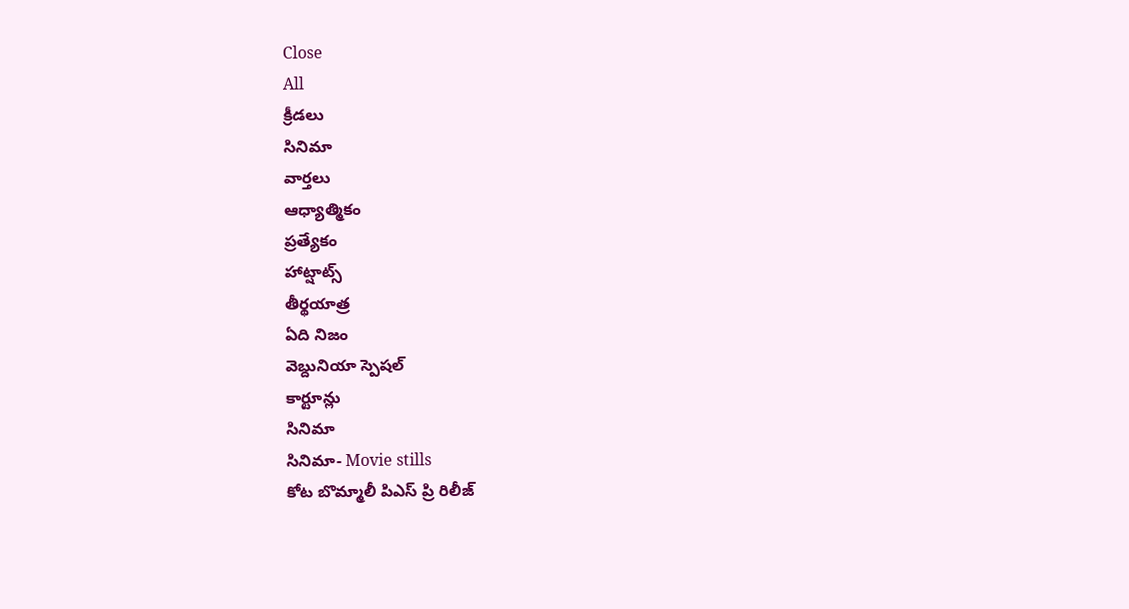Close
All
క్రీడలు
సినిమా
వార్తలు
ఆధ్యాత్మికం
ప్రత్యేకం
హాట్షాట్స్
తీర్థయాత్ర
ఏది నిజం
వెబ్దునియా స్పెషల్
కార్టూన్లు
సినిమా
సినిమా- Movie stills
కోట బొమ్మాలీ పిఎస్ ప్రి రిలీజ్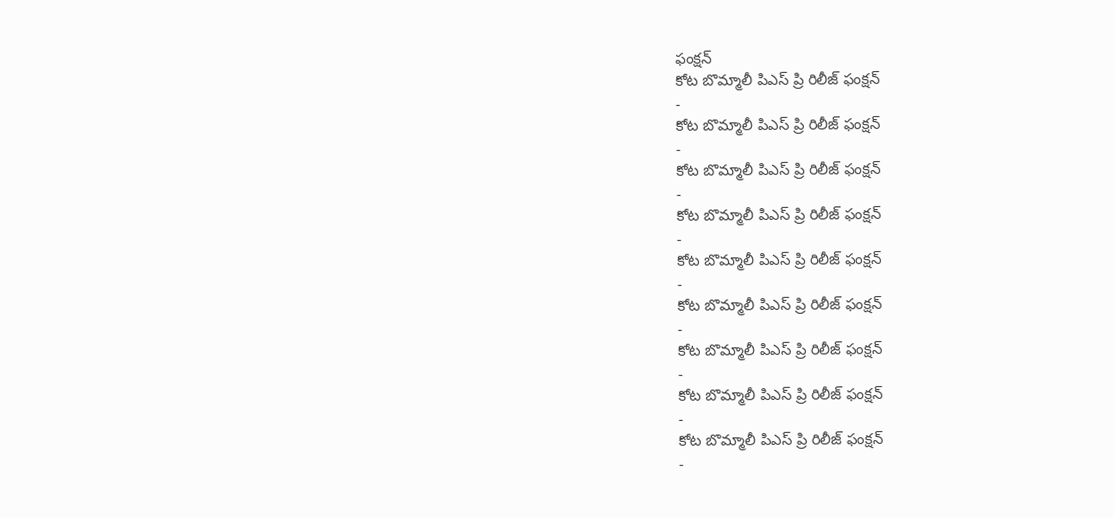ఫంక్షన్
కోట బొమ్మాలీ పిఎస్ ప్రి రిలీజ్ ఫంక్షన్
-
కోట బొమ్మాలీ పిఎస్ ప్రి రిలీజ్ ఫంక్షన్
-
కోట బొమ్మాలీ పిఎస్ ప్రి రిలీజ్ ఫంక్షన్
-
కోట బొమ్మాలీ పిఎస్ ప్రి రిలీజ్ ఫంక్షన్
-
కోట బొమ్మాలీ పిఎస్ ప్రి రిలీజ్ ఫంక్షన్
-
కోట బొమ్మాలీ పిఎస్ ప్రి రిలీజ్ ఫంక్షన్
-
కోట బొమ్మాలీ పిఎస్ ప్రి రిలీజ్ ఫంక్షన్
-
కోట బొమ్మాలీ పిఎస్ ప్రి రిలీజ్ ఫంక్షన్
-
కోట బొమ్మాలీ పిఎస్ ప్రి రిలీజ్ ఫంక్షన్
-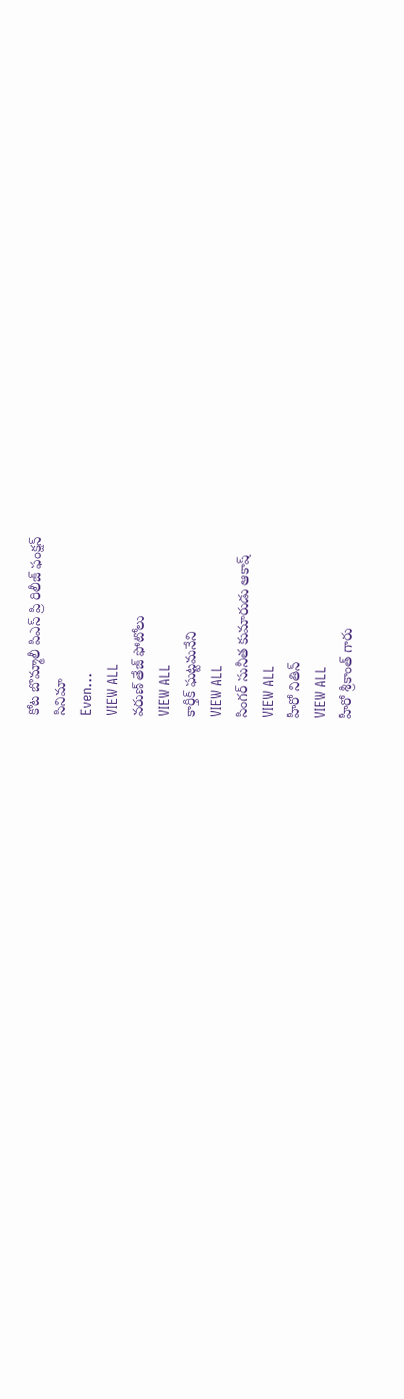కోట బొమ్మాలీ పిఎస్ ప్రి రిలీజ్ ఫంక్షన్
సినిమా
Even...
VIEW ALL
వరుణ్ తేజ్ ఫోటోలు
VIEW ALL
కార్తీక్ ఘట్టమనేని
VIEW ALL
సింగర్ సునీత కుమారుడు ఆకాష్
VIEW ALL
హీరో నితిన్
VIEW ALL
హీరో శ్రీకాంత్ గారు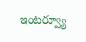ఇంటర్వ్యూ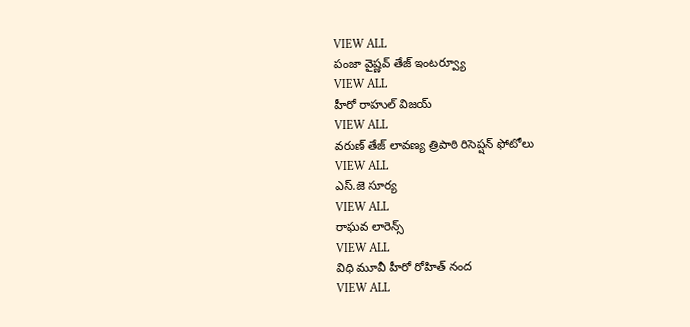VIEW ALL
పంజా వైష్ణవ్ తేజ్ ఇంటర్వ్యూ
VIEW ALL
హీరో రాహుల్ విజయ్
VIEW ALL
వరుణ్ తేజ్ లావణ్య త్రిపాఠి రిసెప్షన్ ఫోటోలు
VIEW ALL
ఎస్.జె సూర్య
VIEW ALL
రాఘవ లారెన్స్
VIEW ALL
విధి మూవీ హీరో రోహిత్ నంద
VIEW ALL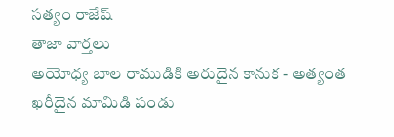సత్యం రాజేష్
తాజా వార్తలు
అయోధ్య బాల రాముడికి అరుదైన కానుక - అత్యంత ఖరీదైన మామిడి పండు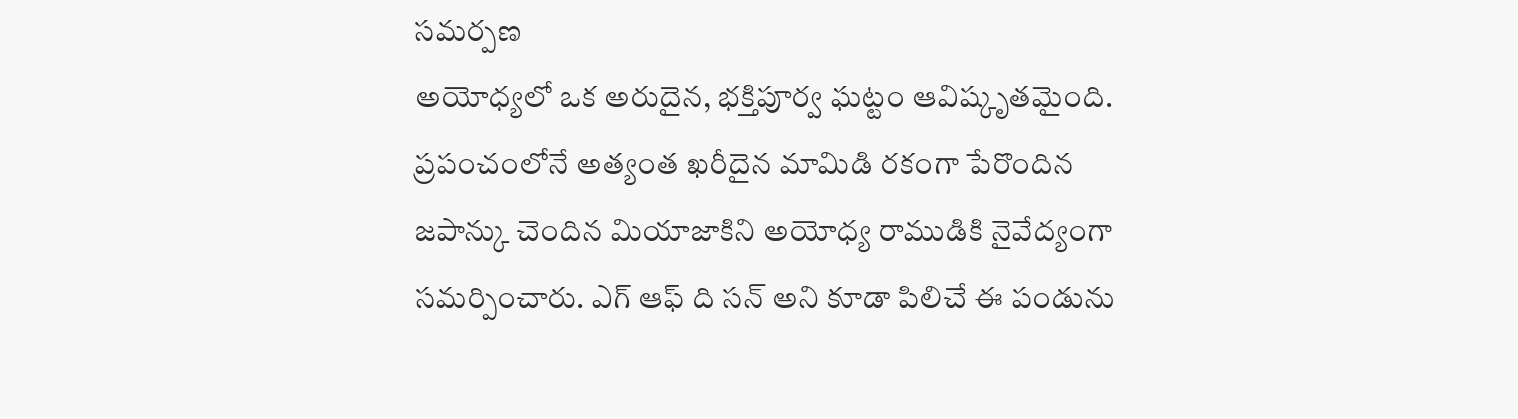సమర్పణ
అయోధ్యలో ఒక అరుదైన, భక్తిపూర్వ ఘట్టం ఆవిష్కృతమైంది. ప్రపంచంలోనే అత్యంత ఖరీదైన మామిడి రకంగా పేరొందిన జపాన్కు చెందిన మియాజాకిని అయోధ్య రాముడికి నైవేద్యంగా సమర్పించారు. ఎగ్ ఆఫ్ ది సన్ అని కూడా పిలిచే ఈ పండును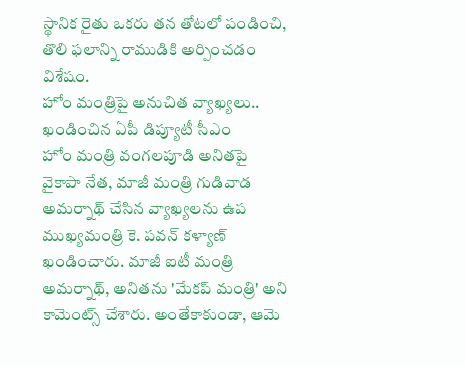స్థానిక రైతు ఒకరు తన తోటలో పండించి, తొలి ఫలాన్ని రాముడికి అర్పించడం విశేషం.
హోం మంత్రిపై అనుచిత వ్యాఖ్యలు.. ఖండించిన ఏపీ డిప్యూటీ సీఎం
హోం మంత్రి వంగలపూడి అనితపై వైకాపా నేత, మాజీ మంత్రి గుడివాడ అమర్నాథ్ చేసిన వ్యాఖ్యలను ఉప ముఖ్యమంత్రి కె. పవన్ కళ్యాణ్ ఖండించారు. మాజీ ఐటీ మంత్రి అమర్నాథ్, అనితను 'మేకప్ మంత్రి' అని కామెంట్స్ చేశారు. అంతేకాకుండా, ఆమె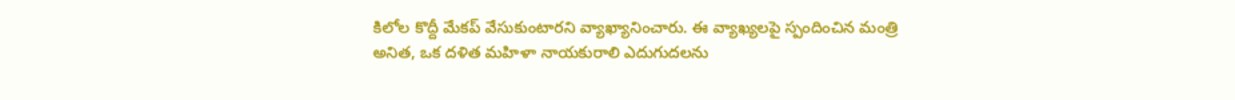కిలోల కొద్దీ మేకప్ వేసుకుంటారని వ్యాఖ్యానించారు. ఈ వ్యాఖ్యలపై స్పందించిన మంత్రి అనిత, ఒక దళిత మహిళా నాయకురాలి ఎదుగుదలను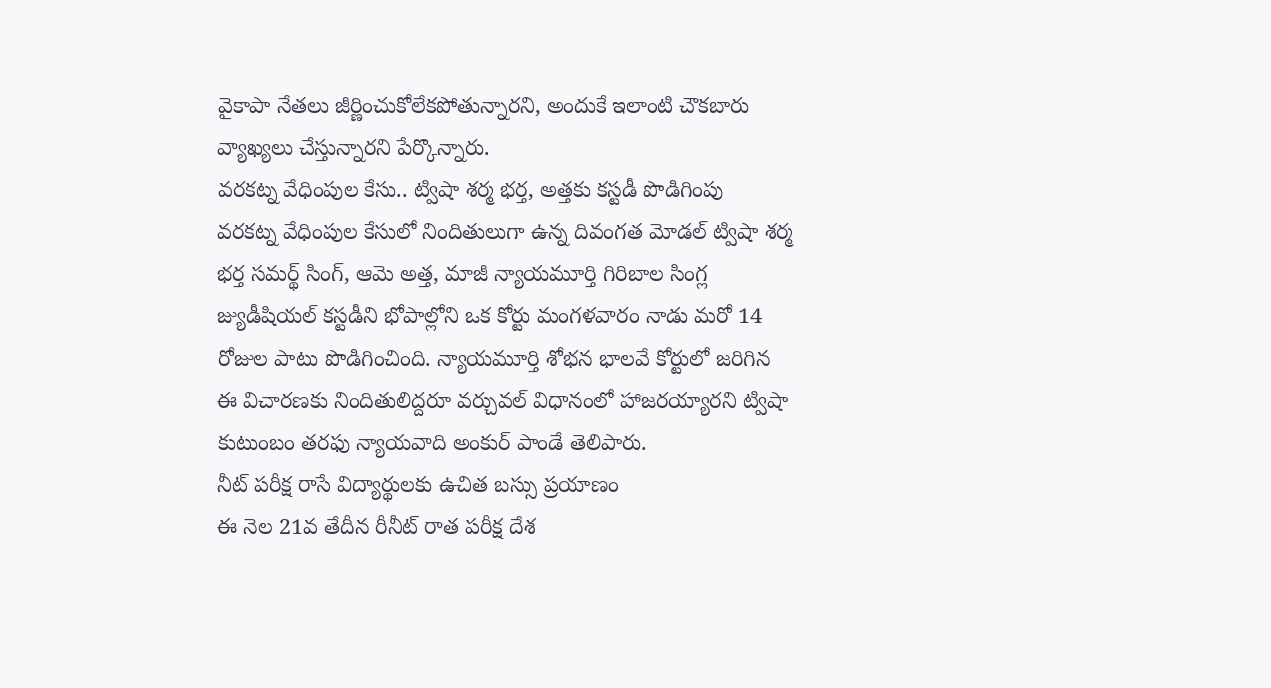వైకాపా నేతలు జీర్ణించుకోలేకపోతున్నారని, అందుకే ఇలాంటి చౌకబారు వ్యాఖ్యలు చేస్తున్నారని పేర్కొన్నారు.
వరకట్న వేధింపుల కేసు.. ట్విషా శర్మ భర్త, అత్తకు కస్టడీ పొడిగింపు
వరకట్న వేధింపుల కేసులో నిందితులుగా ఉన్న దివంగత మోడల్ ట్విషా శర్మ భర్త సమర్థ్ సింగ్, ఆమె అత్త, మాజీ న్యాయమూర్తి గిరిబాల సింగ్ల జ్యుడీషియల్ కస్టడీని భోపాల్లోని ఒక కోర్టు మంగళవారం నాడు మరో 14 రోజుల పాటు పొడిగించింది. న్యాయమూర్తి శోభన భాలవే కోర్టులో జరిగిన ఈ విచారణకు నిందితులిద్దరూ వర్చువల్ విధానంలో హాజరయ్యారని ట్విషా కుటుంబం తరఫు న్యాయవాది అంకుర్ పాండే తెలిపారు.
నీట్ పరీక్ష రాసే విద్యార్థులకు ఉచిత బస్సు ప్రయాణం
ఈ నెల 21వ తేదీన రీనీట్ రాత పరీక్ష దేశ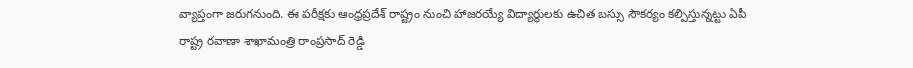వ్యాప్తంగా జరుగనుంది. ఈ పరీక్షకు ఆంధ్రప్రదేశ్ రాష్ట్రం నుంచి హాజరయ్యే విద్యార్థులకు ఉచిత బస్సు సౌకర్యం కల్పిస్తున్నట్టు ఏపీ రాష్ట్ర రవాణా శాఖామంత్రి రాంప్రసాద్ రెడ్డి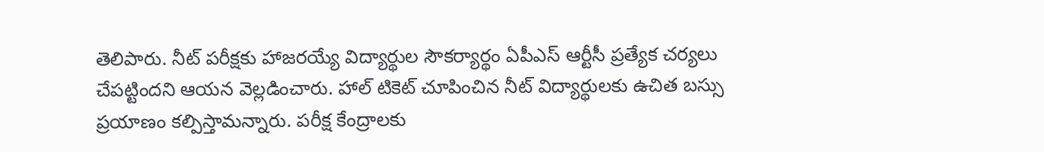తెలిపారు. నీట్ పరీక్షకు హాజరయ్యే విద్యార్థుల సౌకర్యార్థం ఏపీఎస్ ఆర్టీసీ ప్రత్యేక చర్యలు చేపట్టిందని ఆయన వెల్లడించారు. హాల్ టికెట్ చూపించిన నీట్ విద్యార్థులకు ఉచిత బస్సు ప్రయాణం కల్పిస్తామన్నారు. పరీక్ష కేంద్రాలకు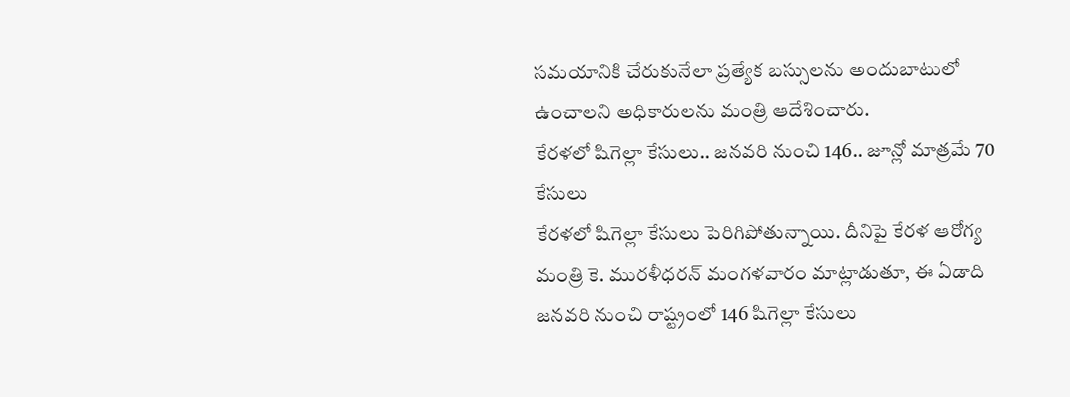సమయానికి చేరుకునేలా ప్రత్యేక బస్సులను అందుబాటులో ఉంచాలని అధికారులను మంత్రి ఆదేశించారు.
కేరళలో షిగెల్లా కేసులు.. జనవరి నుంచి 146.. జూన్లో మాత్రమే 70 కేసులు
కేరళలో షిగెల్లా కేసులు పెరిగిపోతున్నాయి. దీనిపై కేరళ ఆరోగ్య మంత్రి కె. మురళీధరన్ మంగళవారం మాట్లాడుతూ, ఈ ఏడాది జనవరి నుంచి రాష్ట్రంలో 146 షిగెల్లా కేసులు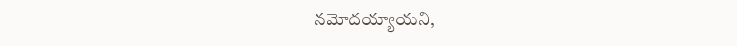నమోదయ్యాయని,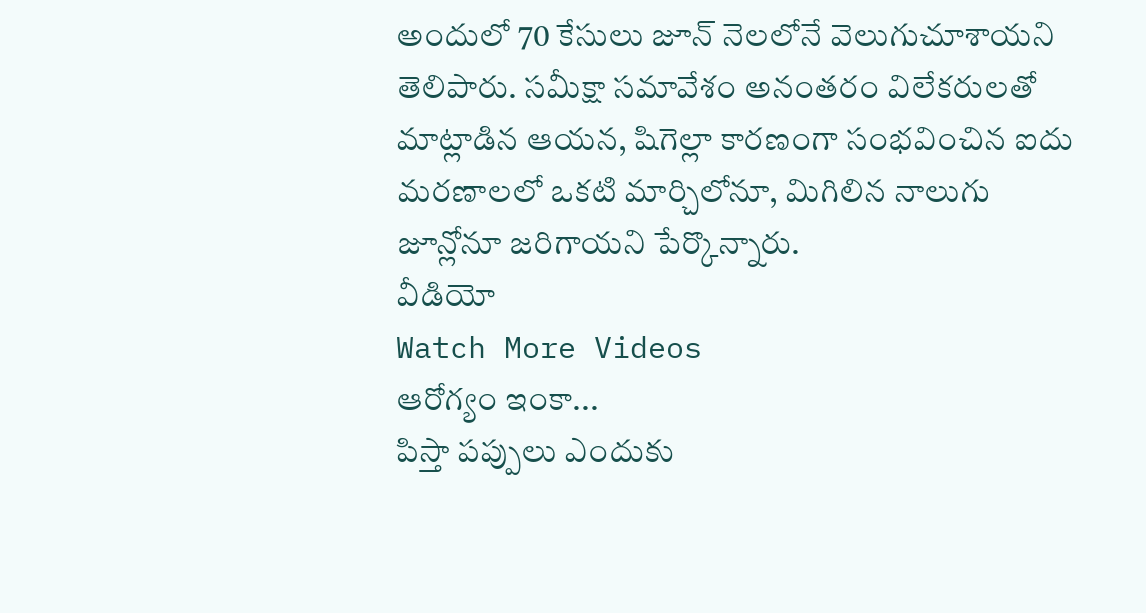అందులో 70 కేసులు జూన్ నెలలోనే వెలుగుచూశాయని తెలిపారు. సమీక్షా సమావేశం అనంతరం విలేకరులతో మాట్లాడిన ఆయన, షిగెల్లా కారణంగా సంభవించిన ఐదు మరణాలలో ఒకటి మార్చిలోనూ, మిగిలిన నాలుగు జూన్లోనూ జరిగాయని పేర్కొన్నారు.
వీడియో
Watch More Videos
ఆరోగ్యం ఇంకా...
పిస్తా పప్పులు ఎందుకు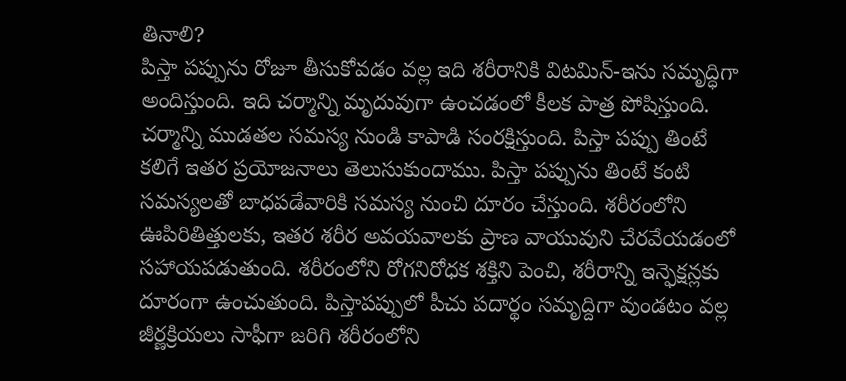తినాలి?
పిస్తా పప్పును రోజూ తీసుకోవడం వల్ల ఇది శరీరానికి విటమిన్-ఇను సమృద్ధిగా అందిస్తుంది. ఇది చర్మాన్ని మృదువుగా ఉంచడంలో కీలక పాత్ర పోషిస్తుంది. చర్మాన్ని ముడతల సమస్య నుండి కాపాడి సంరక్షిస్తుంది. పిస్తా పప్పు తింటే కలిగే ఇతర ప్రయోజనాలు తెలుసుకుందాము. పిస్తా పప్పును తింటే కంటి సమస్యలతో బాధపడేవారికి సమస్య నుంచి దూరం చేస్తుంది. శరీరంలోని ఊపిరితిత్తులకు, ఇతర శరీర అవయవాలకు ప్రాణ వాయువుని చేరవేయడంలో సహాయపడుతుంది. శరీరంలోని రోగనిరోధక శక్తిని పెంచి, శరీరాన్ని ఇన్ఫెక్షన్లకు దూరంగా ఉంచుతుంది. పిస్తాపప్పులో పీచు పదార్థం సమృద్దిగా వుండటం వల్ల జీర్ణక్రియలు సాఫీగా జరిగి శరీరంలోని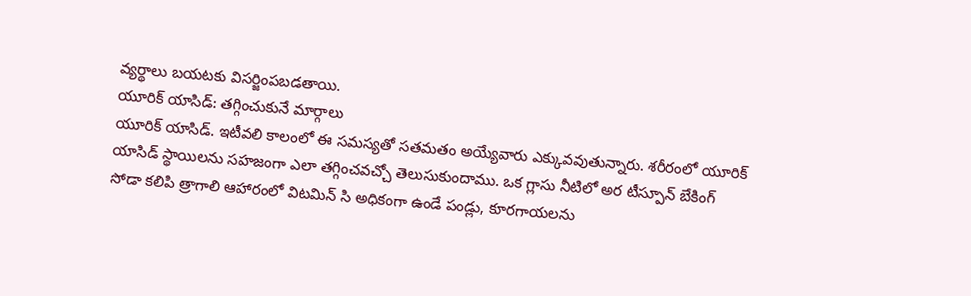వ్యర్థాలు బయటకు విసర్జింపబడతాయి.
యూరిక్ యాసిడ్: తగ్గించుకునే మార్గాలు
యూరిక్ యాసిడ్. ఇటీవలి కాలంలో ఈ సమస్యతో సతమతం అయ్యేవారు ఎక్కువవుతున్నారు. శరీరంలో యూరిక్ యాసిడ్ స్థాయిలను సహజంగా ఎలా తగ్గించవచ్చో తెలుసుకుందాము. ఒక గ్లాసు నీటిలో అర టీస్పూన్ బేకింగ్ సోడా కలిపి త్రాగాలి ఆహారంలో విటమిన్ సి అధికంగా ఉండే పండ్లు, కూరగాయలను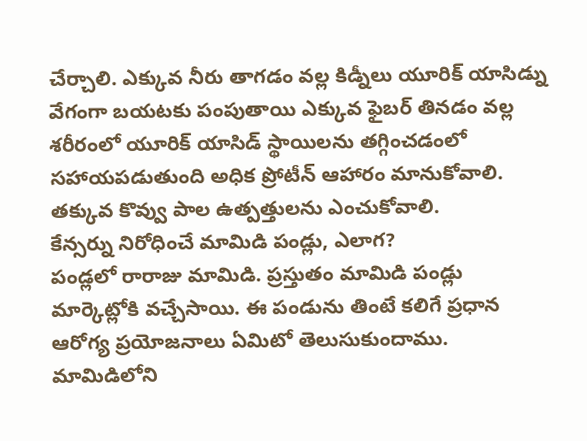చేర్చాలి. ఎక్కువ నీరు తాగడం వల్ల కిడ్నీలు యూరిక్ యాసిడ్ను వేగంగా బయటకు పంపుతాయి ఎక్కువ ఫైబర్ తినడం వల్ల శరీరంలో యూరిక్ యాసిడ్ స్థాయిలను తగ్గించడంలో సహాయపడుతుంది అధిక ప్రోటీన్ ఆహారం మానుకోవాలి. తక్కువ కొవ్వు పాల ఉత్పత్తులను ఎంచుకోవాలి.
కేన్సర్ను నిరోధించే మామిడి పండ్లు, ఎలాగ?
పండ్లలో రారాజు మామిడి. ప్రస్తుతం మామిడి పండ్లు మార్కెట్లోకి వచ్చేసాయి. ఈ పండును తింటే కలిగే ప్రధాన ఆరోగ్య ప్రయోజనాలు ఏమిటో తెలుసుకుందాము. మామిడిలోని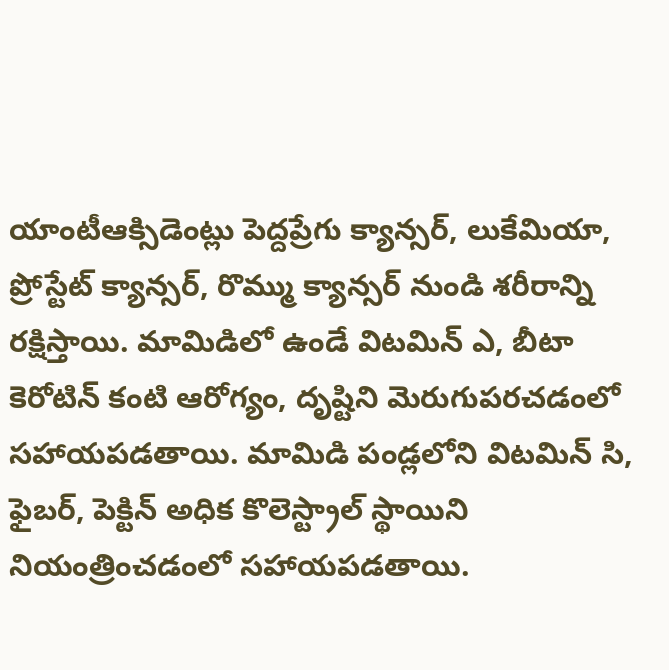యాంటీఆక్సిడెంట్లు పెద్దప్రేగు క్యాన్సర్, లుకేమియా, ప్రోస్టేట్ క్యాన్సర్, రొమ్ము క్యాన్సర్ నుండి శరీరాన్ని రక్షిస్తాయి. మామిడిలో ఉండే విటమిన్ ఎ, బీటా కెరోటిన్ కంటి ఆరోగ్యం, దృష్టిని మెరుగుపరచడంలో సహాయపడతాయి. మామిడి పండ్లలోని విటమిన్ సి, ఫైబర్, పెక్టిన్ అధిక కొలెస్ట్రాల్ స్థాయిని నియంత్రించడంలో సహాయపడతాయి.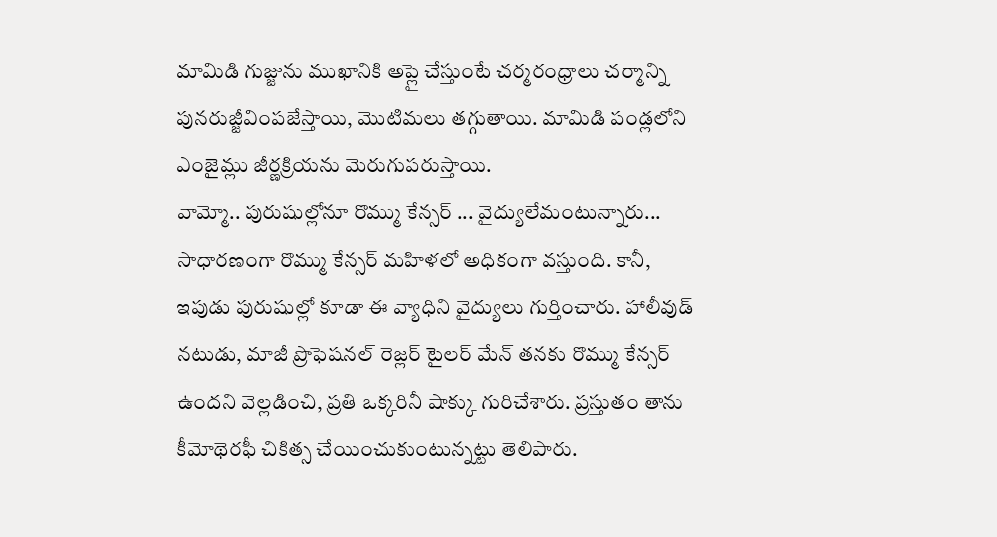మామిడి గుజ్జును ముఖానికి అప్లై చేస్తుంటే చర్మరంధ్రాలు చర్మాన్ని పునరుజ్జీవింపజేస్తాయి, మొటిమలు తగ్గుతాయి. మామిడి పండ్లలోని ఎంజైమ్లు జీర్ణక్రియను మెరుగుపరుస్తాయి.
వామ్మో.. పురుషుల్లోనూ రొమ్ము కేన్సర్ ... వైద్యులేమంటున్నారు...
సాధారణంగా రొమ్ము కేన్సర్ మహిళలో అధికంగా వస్తుంది. కానీ, ఇపుడు పురుషుల్లో కూడా ఈ వ్యాధిని వైద్యులు గుర్తించారు. హాలీవుడ్ నటుడు, మాజీ ప్రొఫెషనల్ రెజ్లర్ టైలర్ మేన్ తనకు రొమ్ము కేన్సర్ ఉందని వెల్లడించి, ప్రతి ఒక్కరినీ షాక్కు గురిచేశారు. ప్రస్తుతం తాను కీమోథెరఫీ చికిత్స చేయించుకుంటున్నట్టు తెలిపారు.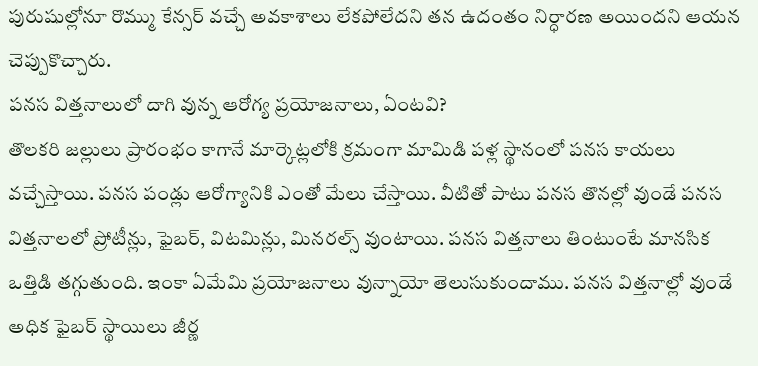పురుషుల్లోనూ రొమ్ము కేన్సర్ వచ్చే అవకాశాలు లేకపోలేదని తన ఉదంతం నిర్ధారణ అయిందని ఆయన చెప్పుకొచ్చారు.
పనస విత్తనాలులో దాగి వున్న ఆరోగ్య ప్రయోజనాలు, ఏంటవి?
తొలకరి జల్లులు ప్రారంభం కాగానే మార్కెట్లలోకి క్రమంగా మామిడి పళ్ల స్థానంలో పనస కాయలు వచ్చేస్తాయి. పనస పండ్లు ఆరోగ్యానికి ఎంతో మేలు చేస్తాయి. వీటితో పాటు పనస తొనల్లో వుండే పనస విత్తనాలలో ప్రోటీన్లు, ఫైబర్, విటమిన్లు, మినరల్స్ వుంటాయి. పనస విత్తనాలు తింటుంటే మానసిక ఒత్తిడి తగ్గుతుంది. ఇంకా ఏమేమి ప్రయోజనాలు వున్నాయో తెలుసుకుందాము. పనస విత్తనాల్లో వుండే అధిక ఫైబర్ స్థాయిలు జీర్ణ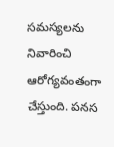సమస్యలను నివారించి ఆరోగ్యవంతంగా చేస్తుంది. పనస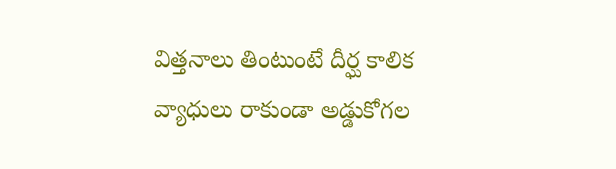విత్తనాలు తింటుంటే దీర్ఘ కాలిక వ్యాధులు రాకుండా అడ్డుకోగల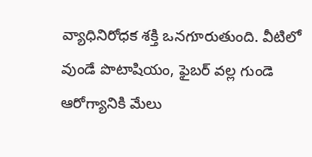వ్యాధినిరోధక శక్తి ఒనగూరుతుంది. వీటిలో వుండే పొటాషియం, ఫైబర్ వల్ల గుండె ఆరోగ్యానికి మేలు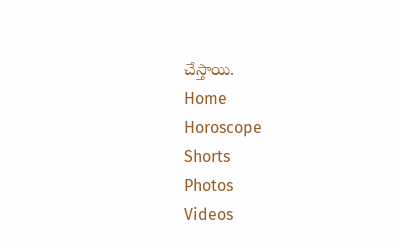చేస్తాయి.
Home
Horoscope
Shorts
Photos
Videos